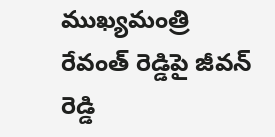ముఖ్యమంత్రి రేవంత్ రెడ్డిపై జీవన్ రెడ్డి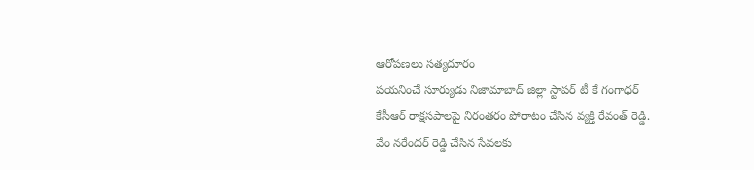ఆరోపణలు సత్యదూరం
పయనించే సూర్యుడు నిజామాబాద్ జిల్లా స్టాపర్ టీ కే గంగాధర్
కేసీఆర్ రాక్షసపాలపై నిరంతరం పోరాటం చేసిన వ్యక్తి రేవంత్ రెడ్డి.
వేం నరేందర్ రెడ్డి చేసిన సేవలకు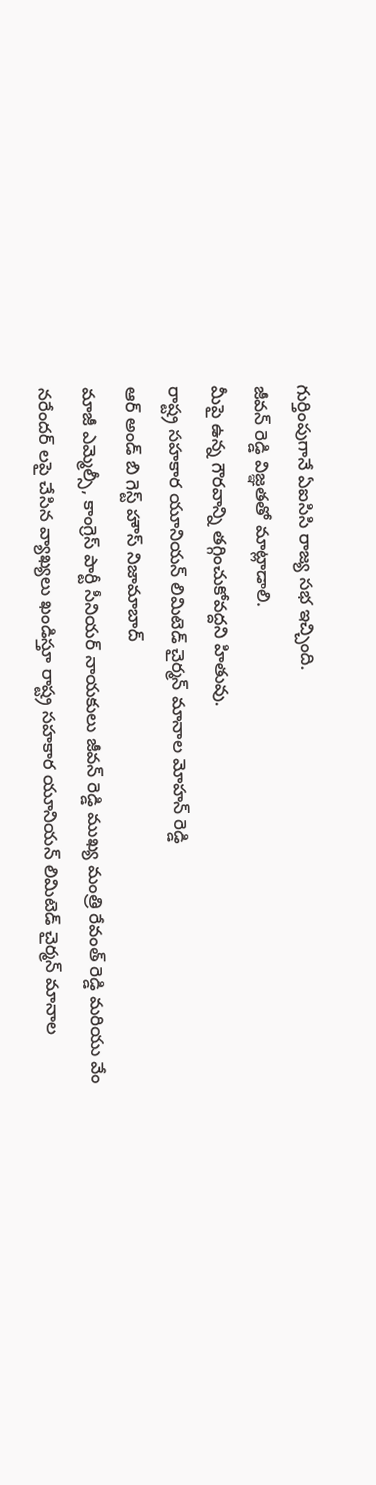గుర్తింపుగానే ఏఐసిసి రాజ్య సభ ఇచ్చింది.
జీవన్ రెడ్డి విజ్ఞతతో మాట్లాడాలి.
మీపై ఉన్న గౌరవాన్ని తగ్గించుకోవద్దని హితువు.
రాష్ట్ర సహకార యూనియన్ లిమిటెడ్ చైర్మన్ మానాల మోహన్ రెడ్డి
ఆర్ అండ్ బి గెస్ట్ హౌస్ నిజామాబాద్
మాజీ ఎమ్మెల్సీ, కాంగ్రెస్ పార్టీ సీనియర్ నాయకులు జీవన్ రెడ్డి ముఖ్య మంత్రి రేవంత్ రెడ్డి మరియు వేం నరేందర్ లపై చేసిన వ్యాఖ్యలు ఖండిస్తూ రాష్ట్ర సహకార యూనియన్ లిమిటెడ్ చైర్మన్ మానాల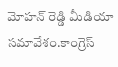మోహన్ రెడ్డి మీడియా సమావేశం.కాంగ్రెస్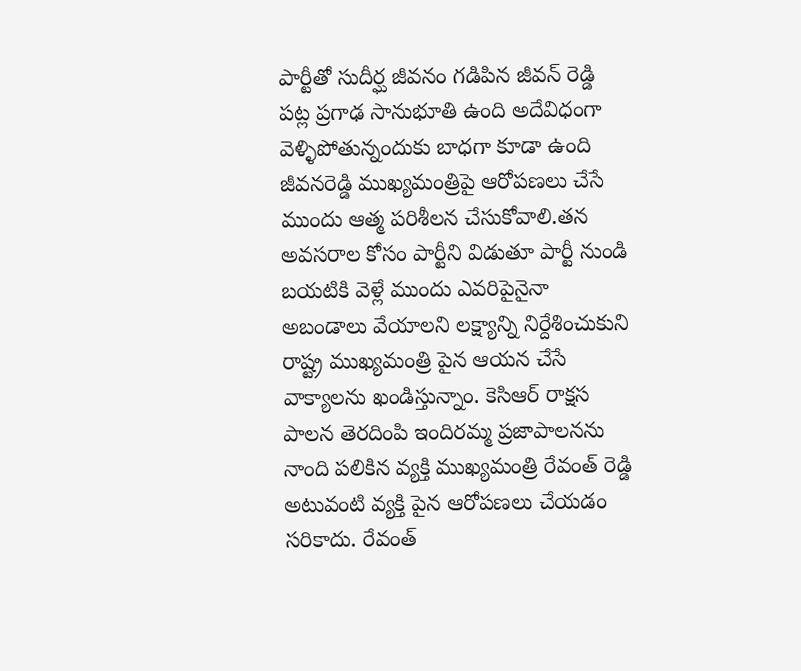పార్టీతో సుదీర్ఘ జీవనం గడిపిన జీవన్ రెడ్డి పట్ల ప్రగాఢ సానుభూతి ఉంది అదేవిధంగా వెళ్ళిపోతున్నందుకు బాధగా కూడా ఉంది జీవనరెడ్డి ముఖ్యమంత్రిపై ఆరోపణలు చేసే ముందు ఆత్మ పరిశీలన చేసుకోవాలి.తన అవసరాల కోసం పార్టీని విడుతూ పార్టీ నుండి బయటికి వెళ్లే ముందు ఎవరిపైనైనా అబండాలు వేయాలని లక్ష్యాన్ని నిర్దేశించుకుని రాష్ట్ర ముఖ్యమంత్రి పైన ఆయన చేసే వాక్యాలను ఖండిస్తున్నాం. కెసిఆర్ రాక్షస పాలన తెరదింపి ఇందిరమ్మ ప్రజాపాలనను నాంది పలికిన వ్యక్తి ముఖ్యమంత్రి రేవంత్ రెడ్డి అటువంటి వ్యక్తి పైన ఆరోపణలు చేయడం సరికాదు. రేవంత్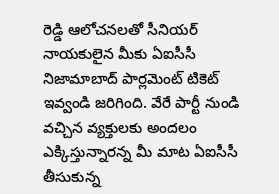రెడ్డి ఆలోచనలతో సీనియర్ నాయకులైన మీకు ఏఐసీసీ నిజామాబాద్ పార్లమెంట్ టికెట్ ఇవ్వండి జరిగింది. వేరే పార్టీ నుండి వచ్చిన వ్యక్తులకు అందలం ఎక్కిస్తున్నారన్న మీ మాట ఏఐసీసీ తీసుకున్న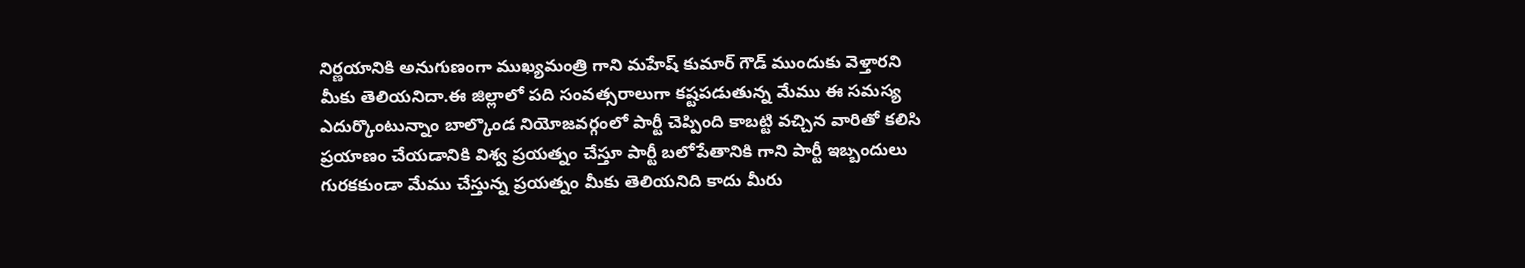నిర్ణయానికి అనుగుణంగా ముఖ్యమంత్రి గాని మహేష్ కుమార్ గౌడ్ ముందుకు వెళ్తారని మీకు తెలియనిదా.ఈ జిల్లాలో పది సంవత్సరాలుగా కష్టపడుతున్న మేము ఈ సమస్య ఎదుర్కొంటున్నాం బాల్కొండ నియోజవర్గంలో పార్టీ చెప్పింది కాబట్టి వచ్చిన వారితో కలిసి ప్రయాణం చేయడానికి విశ్వ ప్రయత్నం చేస్తూ పార్టీ బలోపేతానికి గాని పార్టీ ఇబ్బందులు గురకకుండా మేము చేస్తున్న ప్రయత్నం మీకు తెలియనిది కాదు మీరు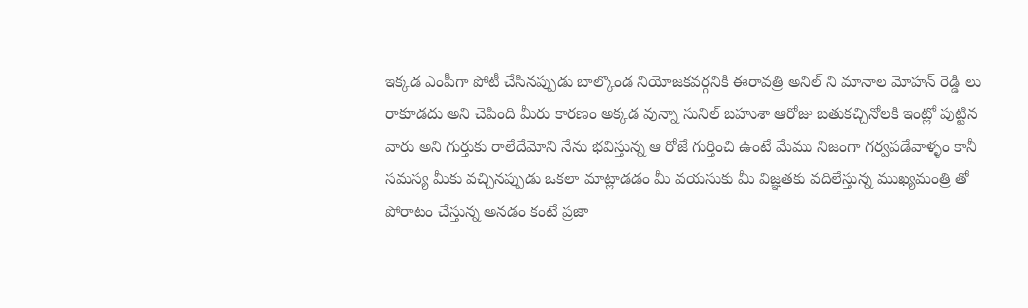ఇక్కడ ఎంపీగా పోటీ చేసినప్పుడు బాల్కొండ నియోజకవర్గనికి ఈరావత్రి అనిల్ ని మానాల మోహన్ రెడ్డి లు రాకూడదు అని చెపింది మీరు కారణం అక్కడ వున్నా సునిల్ బహుశా ఆరోజు బతుకచ్చినోలకి ఇంట్లో పుట్టిన వారు అని గుర్తుకు రాలేదేమోని నేను భవిస్తున్న ఆ రోజే గుర్తించి ఉంటే మేము నిజంగా గర్వపడేవాళ్ళం కానీ సమస్య మీకు వచ్చినప్పుడు ఒకలా మాట్లాడడం మీ వయసుకు మీ విజ్ఞతకు వదిలేస్తున్న ముఖ్యమంత్రి తో పోరాటం చేస్తున్న అనడం కంటే ప్రజా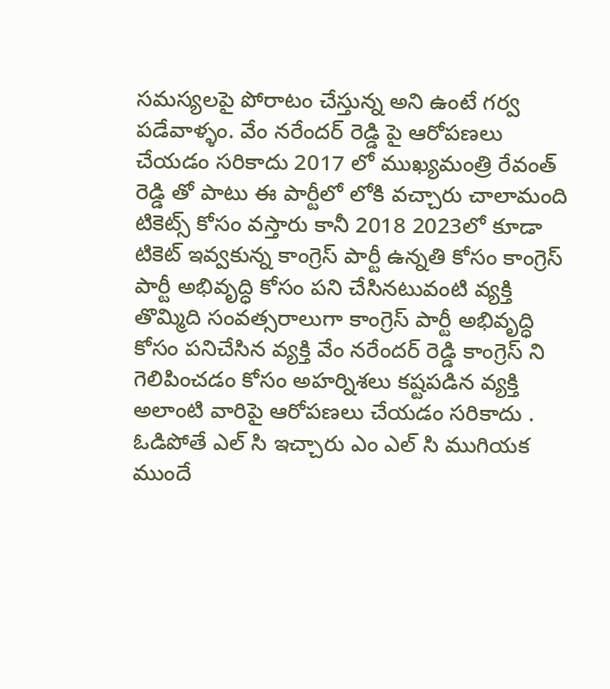సమస్యలపై పోరాటం చేస్తున్న అని ఉంటే గర్వ పడేవాళ్ళం. వేం నరేందర్ రెడ్డి పై ఆరోపణలు చేయడం సరికాదు 2017 లో ముఖ్యమంత్రి రేవంత్ రెడ్డి తో పాటు ఈ పార్టీలో లోకి వచ్చారు చాలామంది టికెట్స్ కోసం వస్తారు కానీ 2018 2023లో కూడా టికెట్ ఇవ్వకున్న కాంగ్రెస్ పార్టీ ఉన్నతి కోసం కాంగ్రెస్ పార్టీ అభివృద్ధి కోసం పని చేసినటువంటి వ్యక్తి తొమ్మిది సంవత్సరాలుగా కాంగ్రెస్ పార్టీ అభివృద్ధి కోసం పనిచేసిన వ్యక్తి వేం నరేందర్ రెడ్డి కాంగ్రెస్ ని గెలిపించడం కోసం అహర్నిశలు కష్టపడిన వ్యక్తి అలాంటి వారిపై ఆరోపణలు చేయడం సరికాదు . ఓడిపోతే ఎల్ సి ఇచ్చారు ఎం ఎల్ సి ముగియక ముందే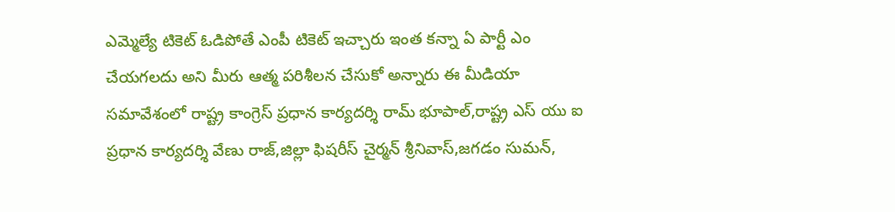ఎమ్మెల్యే టికెట్ ఓడిపోతే ఎంపీ టికెట్ ఇచ్చారు ఇంత కన్నా ఏ పార్టీ ఎం చేయగలదు అని మీరు ఆత్మ పరిశీలన చేసుకో అన్నారు ఈ మీడియా సమావేశంలో రాష్ట్ర కాంగ్రెస్ ప్రధాన కార్యదర్శి రామ్ భూపాల్,రాష్ట్ర ఎస్ యు ఐ ప్రధాన కార్యదర్శి వేణు రాజ్,జిల్లా ఫిషరీస్ చైర్మన్ శ్రీనివాస్,జగడం సుమన్,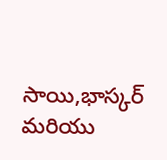సాయి,భాస్కర్ మరియు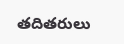తదితరులు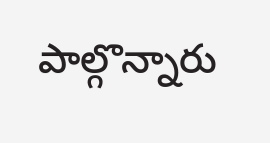పాల్గొన్నారు